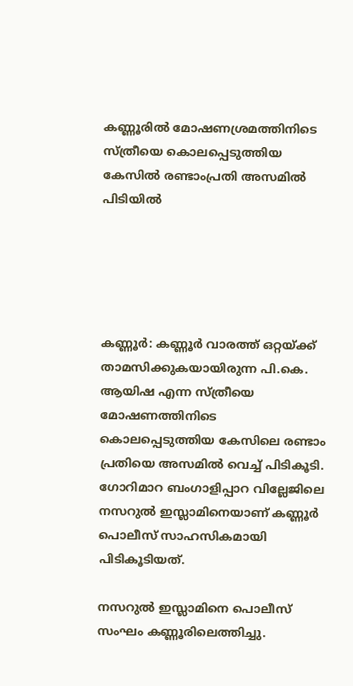കണ്ണൂരില്‍ മോഷണശ്രമത്തിനിടെ സ്ത്രീയെ കൊലപ്പെടുത്തിയ കേസില്‍ രണ്ടാംപ്രതി അസമില്‍ പിടിയിൽ





കണ്ണൂർ: കണ്ണൂർ വാരത്ത് ഒറ്റയ്ക്ക് താമസിക്കുകയായിരുന്ന പി.കെ. ആയിഷ എന്ന സ്ത്രീയെ മോഷണത്തിനിടെ കൊലപ്പെടുത്തിയ കേസിലെ രണ്ടാം പ്രതിയെ അസമിൽ വെച്ച് പിടികൂടി. ഗോറിമാറ ബംഗാളിപ്പാറ വില്ലേജിലെ നസറുൽ ഇസ്ലാമിനെയാണ് കണ്ണൂർ പൊലീസ് സാഹസികമായി പിടികൂടിയത്.

നസറുൽ ഇസ്ലാമിനെ പൊലീസ് സംഘം കണ്ണൂരിലെത്തിച്ചു.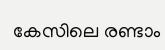കേസിലെ രണ്ടാം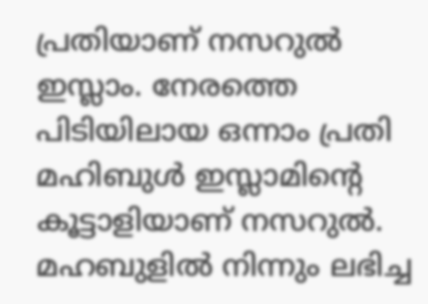പ്രതിയാണ് നസറുൽ ഇസ്ലാം. നേരത്തെ പിടിയിലായ ഒന്നാം പ്രതി മഹിബുൾ ഇസ്ലാമിന്റെ കൂട്ടാളിയാണ് നസറുൽ. മഹബുളിൽ നിന്നും ലഭിച്ച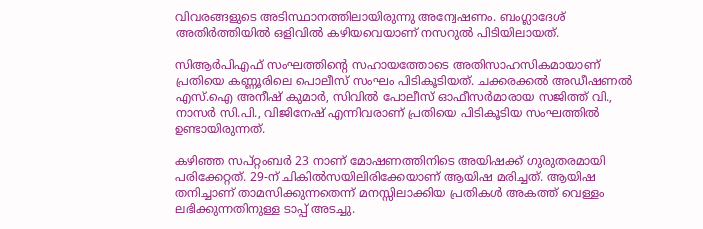വിവരങ്ങളുടെ അടിസ്ഥാനത്തിലായിരുന്നു അന്വേഷണം. ബംഗ്ലാദേശ് അതിർത്തിയിൽ ഒളിവിൽ കഴിയവെയാണ് നസറുൽ പിടിയിലായത്.

സിആർപിഎഫ് സംഘത്തിന്റെ സഹായത്തോടെ അതിസാഹസികമായാണ് പ്രതിയെ കണ്ണൂരിലെ പൊലീസ് സംഘം പിടികൂടിയത്. ചക്കരക്കൽ അഡീഷണൽ എസ്.ഐ അനീഷ് കുമാർ, സിവിൽ പോലീസ് ഓഫീസർമാരായ സജിത്ത് വി., നാസർ സി.പി., വിജിനേഷ് എന്നിവരാണ് പ്രതിയെ പിടികൂടിയ സംഘത്തിൽ ഉണ്ടായിരുന്നത്.

കഴിഞ്ഞ സപ്റ്റംബർ 23 നാണ് മോഷണത്തിനിടെ അയിഷക്ക് ഗുരുതരമായി പരിക്കേറ്റത്. 29-ന് ചികിൽസയിലിരിക്കേയാണ് ആയിഷ മരിച്ചത്. ആയിഷ തനിച്ചാണ് താമസിക്കുന്നതെന്ന് മനസ്സിലാക്കിയ പ്രതികൾ അകത്ത് വെള്ളം ലഭിക്കുന്നതിനുള്ള ടാപ്പ് അടച്ചു.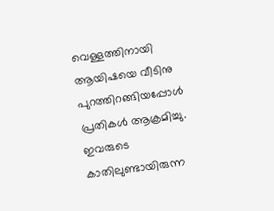വെള്ളത്തിനായി ആയിഷയെ വീടിനു പുറത്തിറങ്ങിയപ്പോൾ പ്രതികൾ ആക്രമിച്ചു. ഇവരുടെ കാതിലുണ്ടായിരുന്ന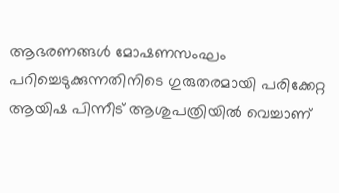ആഭരണങ്ങൾ മോഷണസംഘം പറിച്ചെടുക്കുന്നതിനിടെ ഗുരുതരമായി പരിക്കേറ്റ ആയിഷ പിന്നീട് ആശുപത്രിയിൽ വെച്ചാണ്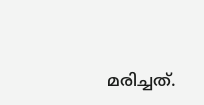മരിച്ചത്.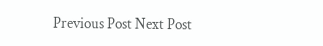Previous Post Next Post